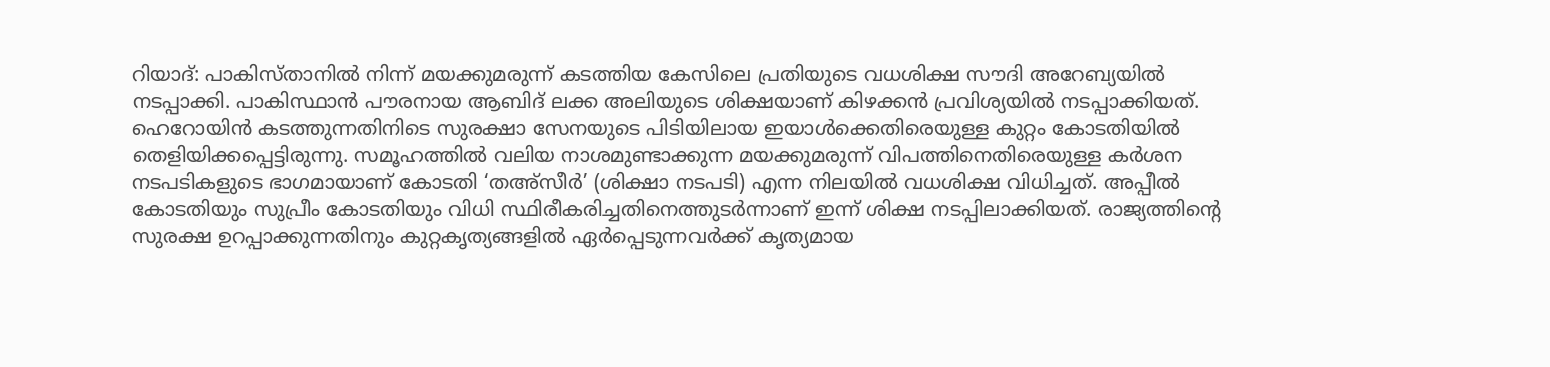റിയാദ്: പാകിസ്താനിൽ നിന്ന് മയക്കുമരുന്ന് കടത്തിയ കേസിലെ പ്രതിയുടെ വധശിക്ഷ സൗദി അറേബ്യയിൽ നടപ്പാക്കി. പാകിസ്ഥാൻ പൗരനായ ആബിദ് ലക്ക അലിയുടെ ശിക്ഷയാണ് കിഴക്കൻ പ്രവിശ്യയിൽ നടപ്പാക്കിയത്.
ഹെറോയിൻ കടത്തുന്നതിനിടെ സുരക്ഷാ സേനയുടെ പിടിയിലായ ഇയാൾക്കെതിരെയുള്ള കുറ്റം കോടതിയിൽ തെളിയിക്കപ്പെട്ടിരുന്നു. സമൂഹത്തിൽ വലിയ നാശമുണ്ടാക്കുന്ന മയക്കുമരുന്ന് വിപത്തിനെതിരെയുള്ള കർശന നടപടികളുടെ ഭാഗമായാണ് കോടതി ‘തഅ്സീർ’ (ശിക്ഷാ നടപടി) എന്ന നിലയിൽ വധശിക്ഷ വിധിച്ചത്. അപ്പീൽ കോടതിയും സുപ്രീം കോടതിയും വിധി സ്ഥിരീകരിച്ചതിനെത്തുടർന്നാണ് ഇന്ന് ശിക്ഷ നടപ്പിലാക്കിയത്. രാജ്യത്തിന്റെ സുരക്ഷ ഉറപ്പാക്കുന്നതിനും കുറ്റകൃത്യങ്ങളിൽ ഏർപ്പെടുന്നവർക്ക് കൃത്യമായ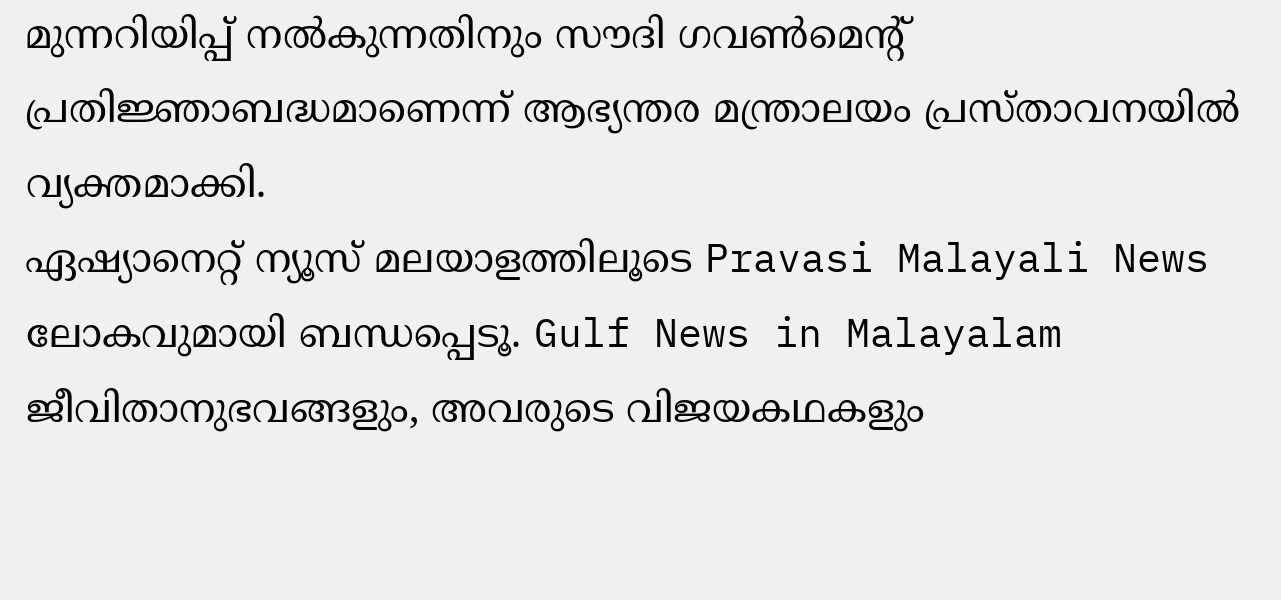മുന്നറിയിപ്പ് നൽകുന്നതിനും സൗദി ഗവൺമെന്റ് പ്രതിജ്ഞാബദ്ധമാണെന്ന് ആഭ്യന്തര മന്ത്രാലയം പ്രസ്താവനയിൽ വ്യക്തമാക്കി.
ഏഷ്യാനെറ്റ് ന്യൂസ് മലയാളത്തിലൂടെ Pravasi Malayali News ലോകവുമായി ബന്ധപ്പെടൂ. Gulf News in Malayalam ജീവിതാനുഭവങ്ങളും, അവരുടെ വിജയകഥകളും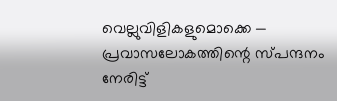വെല്ലുവിളികളുമൊക്കെ — പ്രവാസലോകത്തിന്റെ സ്പന്ദനം നേരിട്ട്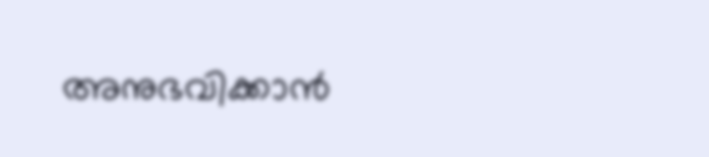അനുഭവിക്കാൻ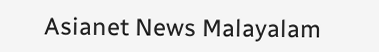Asianet News Malayalam